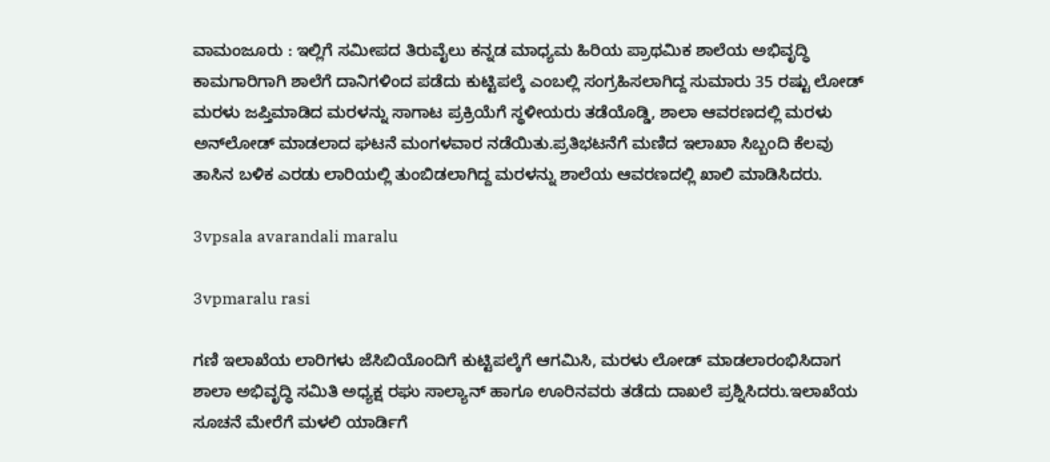ವಾಮಂಜೂರು : ಇಲ್ಲಿಗೆ ಸಮೀಪದ ತಿರುವೈಲು ಕನ್ನಡ ಮಾಧ್ಯಮ ಹಿರಿಯ ಪ್ರಾಥಮಿಕ ಶಾಲೆಯ ಅಭಿವೃದ್ಧಿ ಕಾಮಗಾರಿಗಾಗಿ ಶಾಲೆಗೆ ದಾನಿಗಳಿಂದ ಪಡೆದು ಕುಟ್ಟಿಪಲ್ಕೆ ಎಂಬಲ್ಲಿ ಸಂಗ್ರಹಿಸಲಾಗಿದ್ದ ಸುಮಾರು 35 ರಷ್ಟು ಲೋಡ್ ಮರಳು ಜಪ್ತಿಮಾಡಿದ ಮರಳನ್ನು ಸಾಗಾಟ ಪ್ರಕ್ರಿಯೆಗೆ ಸ್ಥಳೀಯರು ತಡೆಯೊಡ್ಡಿ, ಶಾಲಾ ಆವರಣದಲ್ಲಿ ಮರಳು ಅನ್‍ಲೋಡ್ ಮಾಡಲಾದ ಘಟನೆ ಮಂಗಳವಾರ ನಡೆಯಿತು.ಪ್ರತಿಭಟನೆಗೆ ಮಣಿದ ಇಲಾಖಾ ಸಿಬ್ಬಂದಿ ಕೆಲವು ತಾಸಿನ ಬಳಿಕ ಎರಡು ಲಾರಿಯಲ್ಲಿ ತುಂಬಿಡಲಾಗಿದ್ದ ಮರಳನ್ನು ಶಾಲೆಯ ಆವರಣದಲ್ಲಿ ಖಾಲಿ ಮಾಡಿಸಿದರು.

3vpsala avarandali maralu

3vpmaralu rasi

ಗಣಿ ಇಲಾಖೆಯ ಲಾರಿಗಳು ಜೆಸಿಬಿಯೊಂದಿಗೆ ಕುಟ್ಟಿಪಲ್ಕೆಗೆ ಆಗಮಿಸಿ, ಮರಳು ಲೋಡ್ ಮಾಡಲಾರಂಭಿಸಿದಾಗ ಶಾಲಾ ಅಭಿವೃದ್ಧಿ ಸಮಿತಿ ಅಧ್ಯಕ್ಷ ರಘು ಸಾಲ್ಯಾನ್ ಹಾಗೂ ಊರಿನವರು ತಡೆದು ದಾಖಲೆ ಪ್ರಶ್ನಿಸಿದರು.ಇಲಾಖೆಯ ಸೂಚನೆ ಮೇರೆಗೆ ಮಳಲಿ ಯಾರ್ಡಿಗೆ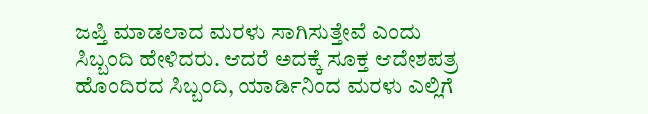ಜಪ್ತಿ ಮಾಡಲಾದ ಮರಳು ಸಾಗಿಸುತ್ತೇವೆ ಎಂದು ಸಿಬ್ಬಂದಿ ಹೇಳಿದರು. ಆದರೆ ಅದಕ್ಕೆ ಸೂಕ್ತ ಆದೇಶಪತ್ರ ಹೊಂದಿರದ ಸಿಬ್ಬಂದಿ, ಯಾರ್ಡಿನಿಂದ ಮರಳು ಎಲ್ಲಿಗೆ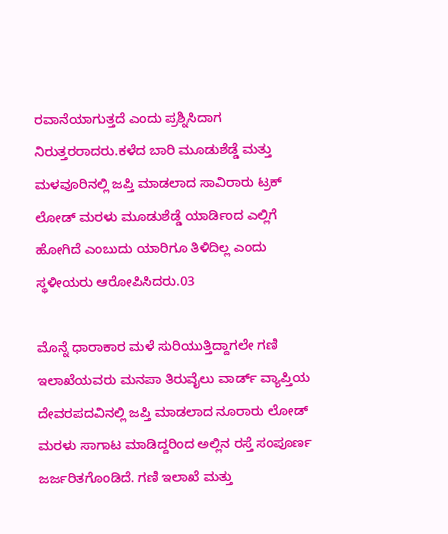ರವಾನೆಯಾಗುತ್ತದೆ ಎಂದು ಪ್ರಶ್ನಿಸಿದಾಗ ನಿರುತ್ತರರಾದರು.ಕಳೆದ ಬಾರಿ ಮೂಡುಶೆಡ್ಡೆ ಮತ್ತು ಮಳವೂರಿನಲ್ಲಿ ಜಪ್ತಿ ಮಾಡಲಾದ ಸಾವಿರಾರು ಟ್ರಕ್ ಲೋಡ್ ಮರಳು ಮೂಡುಶೆಡ್ಡೆ ಯಾರ್ಡಿಂದ ಎಲ್ಲಿಗೆ ಹೋಗಿದೆ ಎಂಬುದು ಯಾರಿಗೂ ತಿಳಿದಿಲ್ಲ ಎಂದು ಸ್ಥಳೀಯರು ಆರೋಪಿಸಿದರು.03

ಮೊನ್ನೆ ಧಾರಾಕಾರ ಮಳೆ ಸುರಿಯುತ್ತಿದ್ದಾಗಲೇ ಗಣಿ ಇಲಾಖೆಯವರು ಮನಪಾ ತಿರುವೈಲು ವಾರ್ಡ್ ವ್ಯಾಪ್ತಿಯ ದೇವರಪದವಿನಲ್ಲಿ ಜಪ್ತಿ ಮಾಡಲಾದ ನೂರಾರು ಲೋಡ್ ಮರಳು ಸಾಗಾಟ ಮಾಡಿದ್ದರಿಂದ ಅಲ್ಲಿನ ರಸ್ತೆ ಸಂಪೂರ್ಣ ಜರ್ಜರಿತಗೊಂಡಿದೆ. ಗಣಿ ಇಲಾಖೆ ಮತ್ತು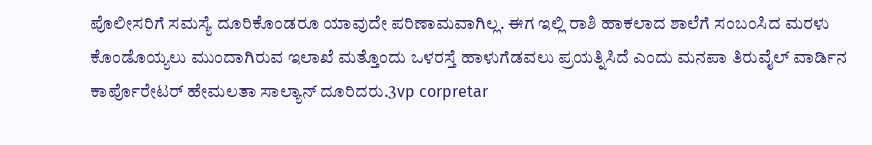ಪೊಲೀಸರಿಗೆ ಸಮಸ್ಯೆ ದೂರಿಕೊಂಡರೂ ಯಾವುದೇ ಪರಿಣಾಮವಾಗಿಲ್ಲ. ಈಗ ಇಲ್ಲಿ ರಾಶಿ ಹಾಕಲಾದ ಶಾಲೆಗೆ ಸಂಬಂಸಿದ ಮರಳು ಕೊಂಡೊಯ್ಯಲು ಮುಂದಾಗಿರುವ ಇಲಾಖೆ ಮತ್ತೊಂದು ಒಳರಸ್ತೆ ಹಾಳುಗೆಡವಲು ಪ್ರಯತ್ನಿಸಿದೆ ಎಂದು ಮನಪಾ ತಿರುವೈಲ್ ವಾರ್ಡಿನ ಕಾರ್ಪೊರೇಟರ್ ಹೇಮಲತಾ ಸಾಲ್ಯಾನ್ ದೂರಿದರು.3vp corpretar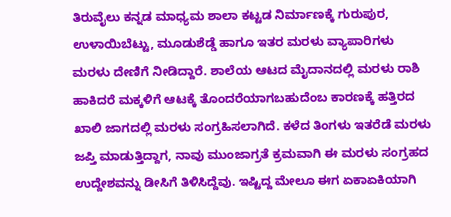ತಿರುವೈಲು ಕನ್ನಡ ಮಾಧ್ಯಮ ಶಾಲಾ ಕಟ್ಟಡ ನಿರ್ಮಾಣಕ್ಕೆ ಗುರುಪುರ, ಉಳಾಯಿಬೆಟ್ಟು, ಮೂಡುಶೆಡ್ಡೆ ಹಾಗೂ ಇತರ ಮರಳು ವ್ಯಾಪಾರಿಗಳು ಮರಳು ದೇಣಿಗೆ ನೀಡಿದ್ದಾರೆ. ಶಾಲೆಯ ಆಟದ ಮೈದಾನದಲ್ಲಿ ಮರಳು ರಾಶಿ ಹಾಕಿದರೆ ಮಕ್ಕಳಿಗೆ ಆಟಕ್ಕೆ ತೊಂದರೆಯಾಗಬಹುದೆಂಬ ಕಾರಣಕ್ಕೆ ಹತ್ತಿರದ ಖಾಲಿ ಜಾಗದಲ್ಲಿ ಮರಳು ಸಂಗ್ರಹಿಸಲಾಗಿದೆ. ಕಳೆದ ತಿಂಗಳು ಇತರೆಡೆ ಮರಳು ಜಪ್ತಿ ಮಾಡುತ್ತಿದ್ದಾಗ, ನಾವು ಮುಂಜಾಗ್ರತೆ ಕ್ರಮವಾಗಿ ಈ ಮರಳು ಸಂಗ್ರಹದ ಉದ್ದೇಶವನ್ನು ಡೀಸಿಗೆ ತಿಳಿಸಿದ್ದೆವು. ಇಷ್ಟಿದ್ದ ಮೇಲೂ ಈಗ ಏಕಾಏಕಿಯಾಗಿ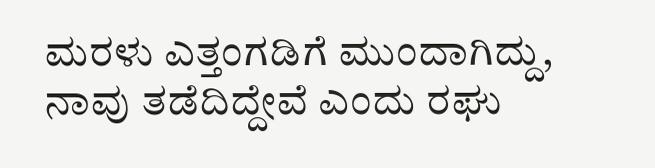ಮರಳು ಎತ್ತಂಗಡಿಗೆ ಮುಂದಾಗಿದ್ದು, ನಾವು ತಡೆದಿದ್ದೇವೆ ಎಂದು ರಘು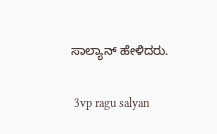ಸಾಲ್ಯಾನ್ ಹೇಳಿದರು.

 3vp ragu salyan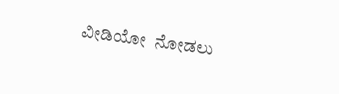ವೀಡಿಯೋ  ನೋಡಲು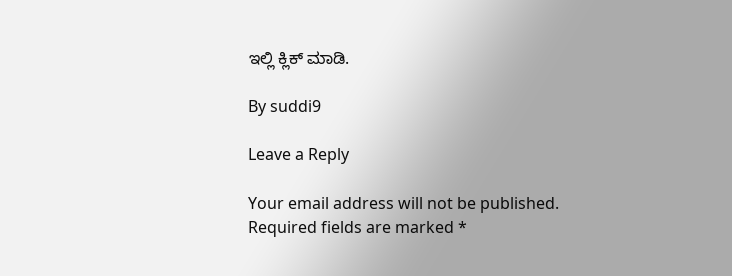ಇಲ್ಲಿ ಕ್ಲಿಕ್ ಮಾಡಿ.

By suddi9

Leave a Reply

Your email address will not be published. Required fields are marked *